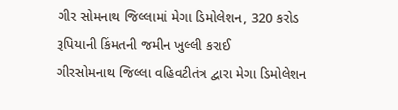ગીર સોમનાથ જિલ્લામાં મેગા ડિમોલેશન, 320 કરોડ રૂપિયાની કિંમતની જમીન ખુલ્લી કરાઈ
ગીરસોમનાથ જિલ્લા વહિવટીતંત્ર દ્વારા મેગા ડિમોલેશન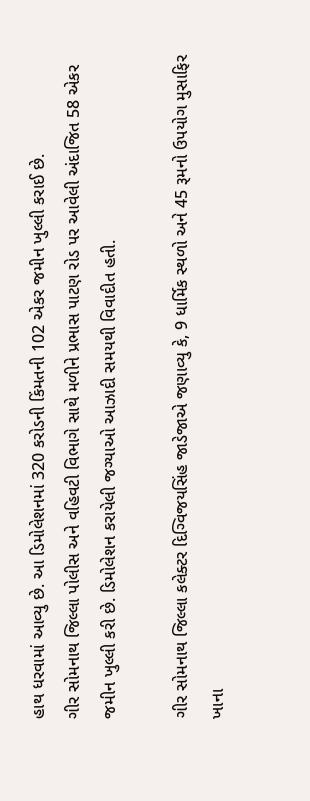હાથ ધરવામાં આવ્યુ છે. આ ડિમોલેશનમાં 320 કરોડની કિંમતની 102 એકર જમીન ખુલ્લી કરાઈ છે.
ગીર સોમનાથ જિલ્લા પોલીસ અને વહિવટી વિભાગે સાથે મળીને પ્રભાસ પાટણ રોડ પર આવેલી અંદાજિત 58 એકર જમીન ખુલ્લી કરી છે. ડિમોલેશન કરાયેલી જગ્યાઓ આઝાદી સમયથી વિવાદીત હતી.

ગીર સોમનાથ જિલ્લા કલેક્ટર દિગ્વિજયસિંહ જાડેજાએ જણાવ્યુ કે, 9 ધાર્મિક સ્થળો અને 45 રૂમનો ઉપયોગ મુસાફિર ખાના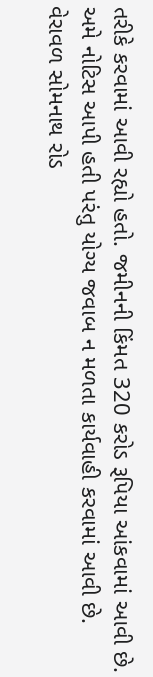તરીકે કરવામાં આવી રહ્યો હતો. જમીનની કિંમત 320 કરોડ રૂપિયા આંકવામાં આવી છે. અમે નોટિસ આપી હતી પરંતુ યોગ્ય જવાબ ન મળતા કાર્યવાહી કરવામાં આવી છે.
વેરાવળ સોમનાથ રોડ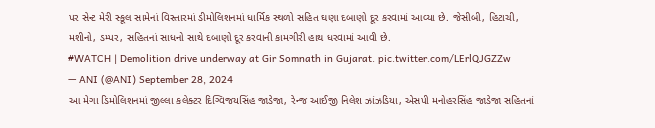પર સેન્ટ મેરી સ્કૂલ સામેનાં વિસ્તારમાં ડીમોલિશનમાં ધાર્મિક સ્થળો સહિત ઘણા દબાણો દૂર કરવામાં આવ્યા છે. જેસીબી, હિટાચી, મશીનો, ડમ્પર, સહિતનાં સાધનો સાથે દબાણો દૂર કરવાની કામગીરી હાથ ધરવામાં આવી છે.
#WATCH | Demolition drive underway at Gir Somnath in Gujarat. pic.twitter.com/LErlQJGZZw
— ANI (@ANI) September 28, 2024
આ મેગા ડિમોલિશનમાં જીલ્લા કલેક્ટર દિગ્વિજયસિંહ જાડેજા, રેન્જ આઈજી નિલેશ ઝાંઝડિયા, એસપી મનોહરસિંહ જાડેજા સહિતનાં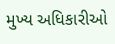મુખ્ય અધિકારીઓ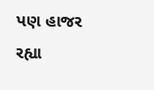પણ હાજર રહ્યા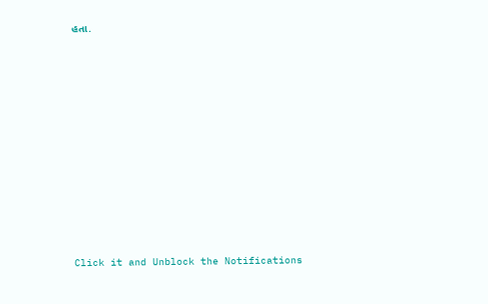હતા.












Click it and Unblock the Notifications